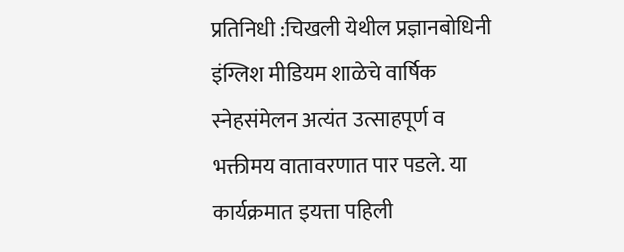प्रतिनिधी :चिखली येथील प्रज्ञानबोधिनी इंग्लिश मीडियम शाळेचे वार्षिक स्नेहसंमेलन अत्यंत उत्साहपूर्ण व भक्तीमय वातावरणात पार पडले. या कार्यक्रमात इयत्ता पहिली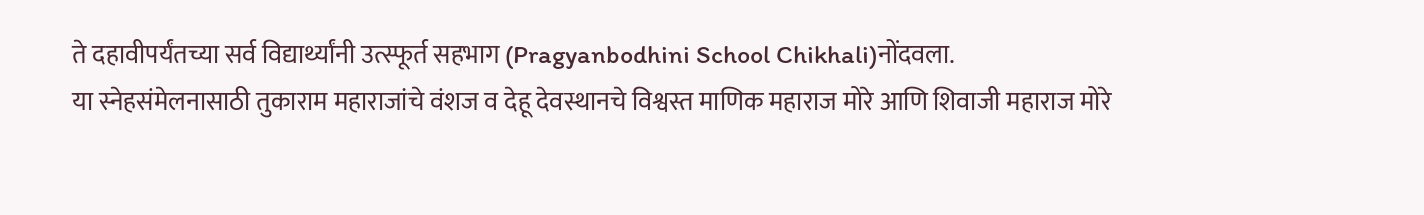ते दहावीपर्यंतच्या सर्व विद्यार्थ्यांनी उत्स्फूर्त सहभाग (Pragyanbodhini School Chikhali)नोंदवला.
या स्नेहसंमेलनासाठी तुकाराम महाराजांचे वंशज व देहू देवस्थानचे विश्वस्त माणिक महाराज मोरे आणि शिवाजी महाराज मोरे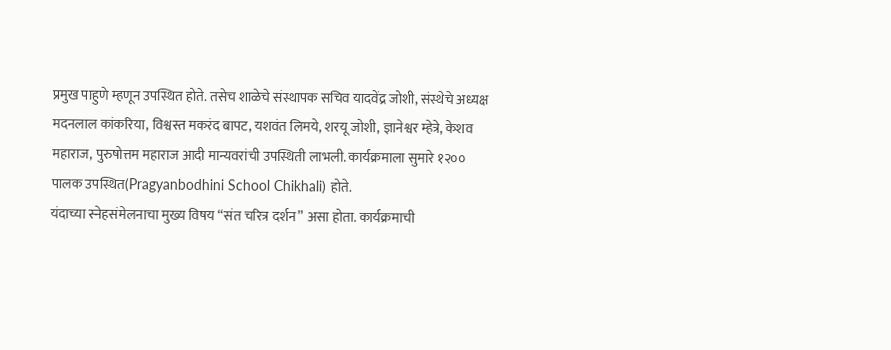प्रमुख पाहुणे म्हणून उपस्थित होते. तसेच शाळेचे संस्थापक सचिव यादवेंद्र जोशी, संस्थेचे अध्यक्ष मदनलाल कांकरिया, विश्वस्त मकरंद बापट, यशवंत लिमये, शरयू जोशी, ज्ञानेश्वर म्हेत्रे, केशव महाराज, पुरुषोत्तम महाराज आदी मान्यवरांची उपस्थिती लाभली. कार्यक्रमाला सुमारे १२०० पालक उपस्थित(Pragyanbodhini School Chikhali) होते.
यंदाच्या स्नेहसंमेलनाचा मुख्य विषय “संत चरित्र दर्शन” असा होता. कार्यक्रमाची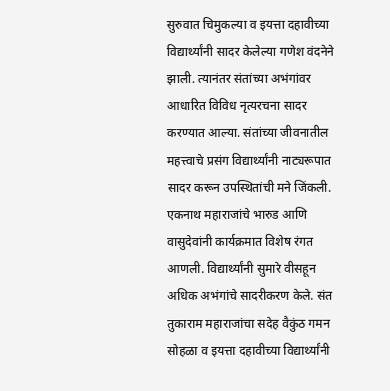सुरुवात चिमुकल्या व इयत्ता दहावीच्या विद्यार्थ्यांनी सादर केलेल्या गणेश वंदनेने झाली. त्यानंतर संतांच्या अभंगांवर आधारित विविध नृत्यरचना सादर करण्यात आल्या. संतांच्या जीवनातील महत्त्वाचे प्रसंग विद्यार्थ्यांनी नाट्यरूपात सादर करून उपस्थितांची मने जिंकली. एकनाथ महाराजांचे भारुड आणि वासुदेवांनी कार्यक्रमात विशेष रंगत आणली. विद्यार्थ्यांनी सुमारे वीसहून अधिक अभंगांचे सादरीकरण केले. संत तुकाराम महाराजांचा सदेह वैकुंठ गमन सोहळा व इयत्ता दहावीच्या विद्यार्थ्यांनी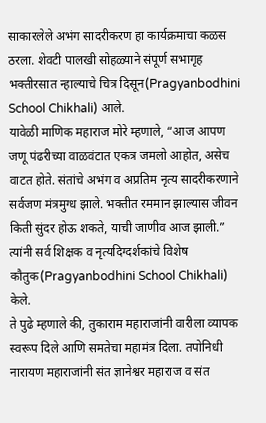साकारलेले अभंग सादरीकरण हा कार्यक्रमाचा कळस ठरला. शेवटी पालखी सोहळ्याने संपूर्ण सभागृह भक्तीरसात न्हाल्याचे चित्र दिसून(Pragyanbodhini School Chikhali) आले.
यावेळी माणिक महाराज मोरे म्हणाले, “आज आपण जणू पंढरीच्या वाळवंटात एकत्र जमलो आहोत, असेच वाटत होते. संतांचे अभंग व अप्रतिम नृत्य सादरीकरणाने सर्वजण मंत्रमुग्ध झाले. भक्तीत रममान झाल्यास जीवन किती सुंदर होऊ शकते, याची जाणीव आज झाली.” त्यांनी सर्व शिक्षक व नृत्यदिग्दर्शकांचे विशेष कौतुक(Pragyanbodhini School Chikhali) केले.
ते पुढे म्हणाले की, तुकाराम महाराजांनी वारीला व्यापक स्वरूप दिले आणि समतेचा महामंत्र दिला. तपोनिधी नारायण महाराजांनी संत ज्ञानेश्वर महाराज व संत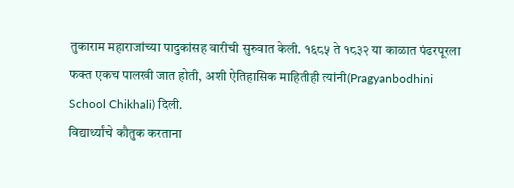तुकाराम महाराजांच्या पादुकांसह वारीची सुरुवात केली. १६८५ ते १८३२ या काळात पंढरपूरला फक्त एकच पालखी जात होती, अशी ऐतिहासिक माहितीही त्यांनी(Pragyanbodhini School Chikhali) दिली.
विद्यार्थ्यांचे कौतुक करताना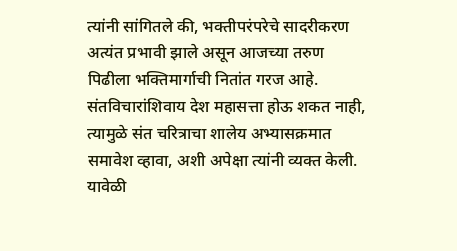त्यांनी सांगितले की, भक्तीपरंपरेचे सादरीकरण अत्यंत प्रभावी झाले असून आजच्या तरुण पिढीला भक्तिमार्गाची नितांत गरज आहे. संतविचारांशिवाय देश महासत्ता होऊ शकत नाही, त्यामुळे संत चरित्राचा शालेय अभ्यासक्रमात समावेश व्हावा, अशी अपेक्षा त्यांनी व्यक्त केली. यावेळी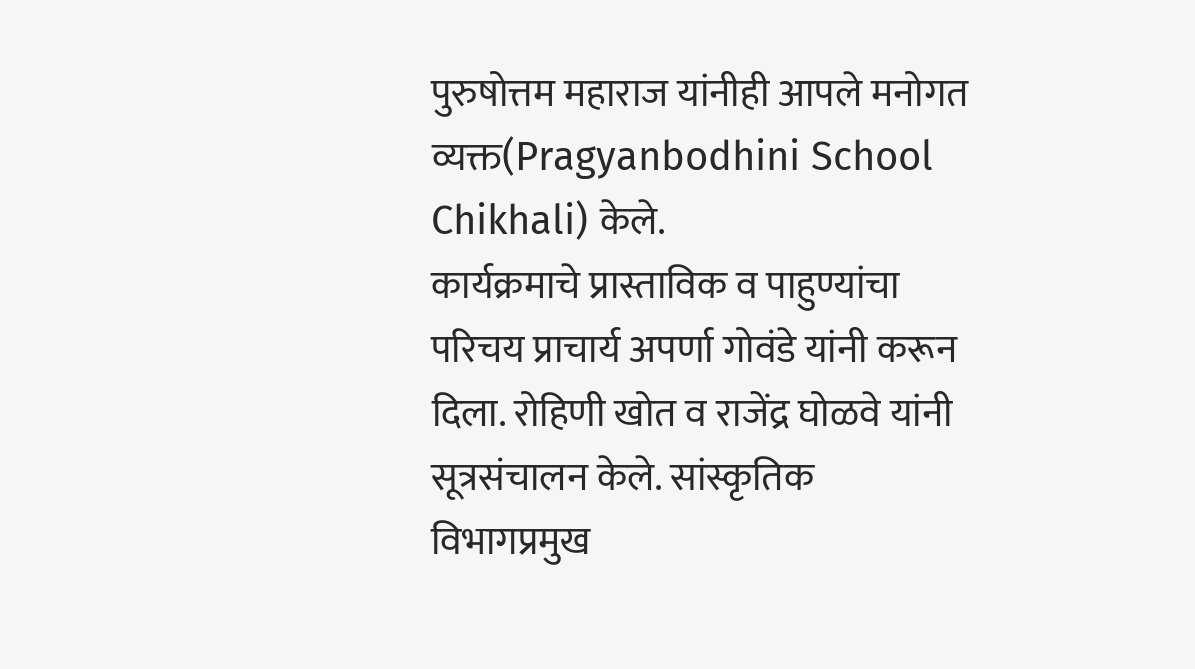पुरुषोत्तम महाराज यांनीही आपले मनोगत व्यक्त(Pragyanbodhini School Chikhali) केले.
कार्यक्रमाचे प्रास्ताविक व पाहुण्यांचा परिचय प्राचार्य अपर्णा गोवंडे यांनी करून दिला. रोहिणी खोत व राजेंद्र घोळवे यांनी सूत्रसंचालन केले. सांस्कृतिक विभागप्रमुख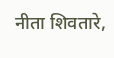नीता शिवतारे,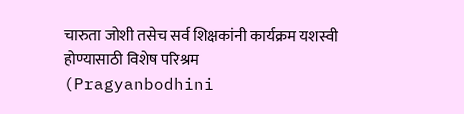चारुता जोशी तसेच सर्व शिक्षकांनी कार्यक्रम यशस्वी होण्यासाठी विशेष परिश्रम (Pragyanbodhini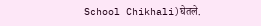School Chikhali)घेतले.